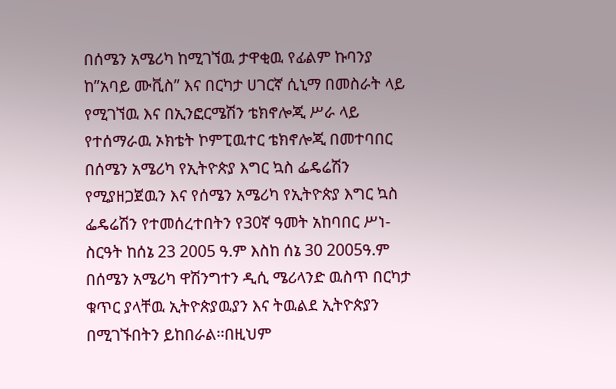በሰሜን አሜሪካ ከሚገኘዉ ታዋቂዉ የፊልም ኩባንያ ከ”አባይ ሙቪስ” እና በርካታ ሀገርኛ ሲኒማ በመስራት ላይ የሚገኘዉ እና በኢንፎርሜሽን ቴክኖሎጂ ሥራ ላይ የተሰማራዉ ኦክቴት ኮምፒዉተር ቴክኖሎጂ በመተባበር በሰሜን አሜሪካ የኢትዮጵያ እግር ኳስ ፌዴሬሽን የሚያዘጋጀዉን እና የሰሜን አሜሪካ የኢትዮጵያ እግር ኳስ ፌዴሬሽን የተመሰረተበትን የ30ኛ ዓመት አከባበር ሥነ-ስርዓት ከሰኔ 23 2005 ዓ.ም እስከ ሰኔ 30 2005ዓ.ም በሰሜን አሜሪካ ዋሽንግተን ዲሲ ሜሪላንድ ዉስጥ በርካታ ቁጥር ያላቸዉ ኢትዮጵያዉያን እና ትዉልደ ኢትዮጵያን በሚገኙበትን ይከበራል፡፡በዚህም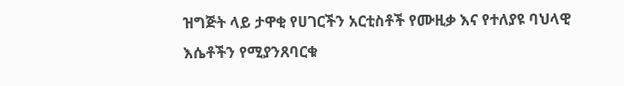ዝግጅት ላይ ታዋቂ የሀገርችን አርቲስቶች የሙዚቃ እና የተለያዩ ባህላዊ እሴቶችን የሚያንጸባርቁ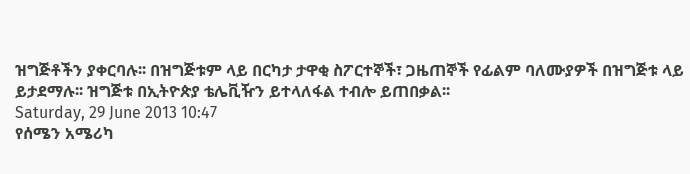ዝግጅቶችን ያቀርባሉ፡፡ በዝግጅቱም ላይ በርካታ ታዋቂ ስፖርተኞች፣ ጋዜጠኞች የፊልም ባለሙያዎች በዝግጅቱ ላይ ይታደማሉ፡፡ ዝግጅቱ በኢትዮጵያ ቴሌቪዥን ይተላለፋል ተብሎ ይጠበቃል፡፡
Saturday, 29 June 2013 10:47
የሰሜን አሜሪካ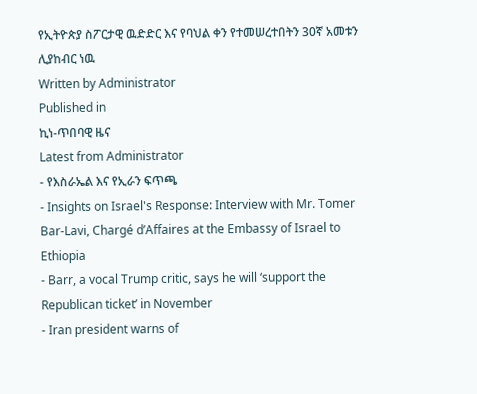የኢትዮጵያ ስፖርታዊ ዉድድር እና የባህል ቀን የተመሠረተበትን 30ኛ አመቱን ሊያከብር ነዉ
Written by Administrator
Published in
ኪነ-ጥበባዊ ዜና
Latest from Administrator
- የእስራኤል እና የኢራን ፍጥጫ
- Insights on Israel's Response: Interview with Mr. Tomer Bar-Lavi, Chargé d’Affaires at the Embassy of Israel to Ethiopia
- Barr, a vocal Trump critic, says he will ‘support the Republican ticket’ in November
- Iran president warns of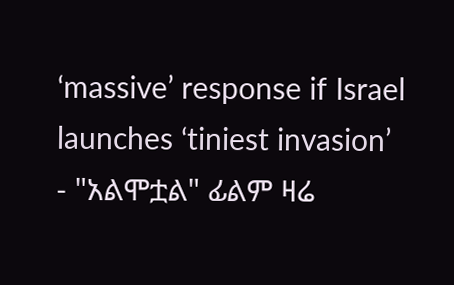‘massive’ response if Israel launches ‘tiniest invasion’
- "አልሞቷል" ፊልም ዛሬ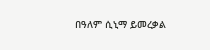በዓለም ሲኒማ ይመረቃል